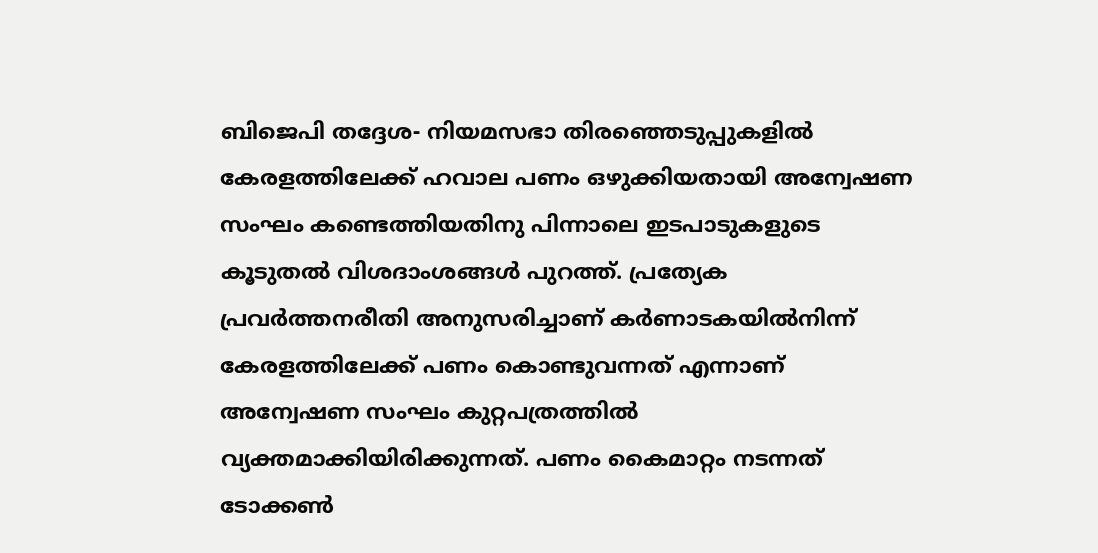ബിജെപി തദ്ദേശ- നിയമസഭാ തിരഞ്ഞെടുപ്പുകളില്‍ കേരളത്തിലേക്ക് ഹവാല പണം ഒഴുക്കിയതായി അന്വേഷണ സംഘം കണ്ടെത്തിയതിനു പിന്നാലെ ഇടപാടുകളുടെ കൂടുതല്‍ വിശദാംശങ്ങള്‍ പുറത്ത്. പ്രത്യേക പ്രവര്‍ത്തനരീതി അനുസരിച്ചാണ് കര്‍ണാടകയില്‍നിന്ന് കേരളത്തിലേക്ക് പണം കൊണ്ടുവന്നത് എന്നാണ് അന്വേഷണ സംഘം കുറ്റപത്രത്തില്‍ വ്യക്തമാക്കിയിരിക്കുന്നത്. പണം കൈമാറ്റം നടന്നത് ടോക്കണ്‍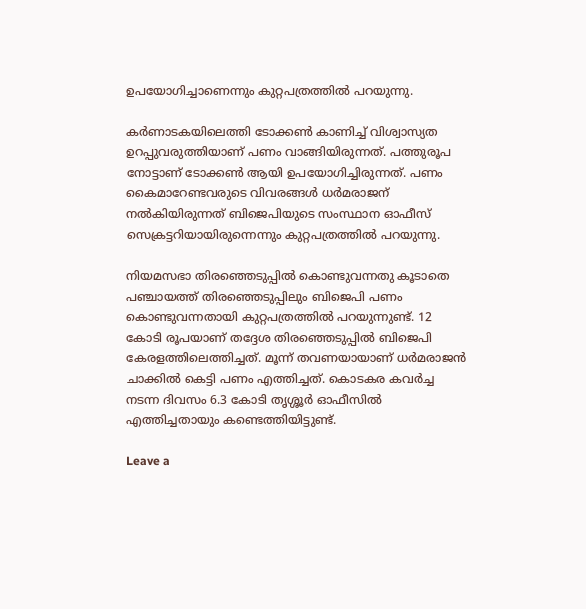ഉപയോഗിച്ചാണെന്നും കുറ്റപത്രത്തില്‍ പറയുന്നു.

കര്‍ണാടകയിലെത്തി ടോക്കണ്‍ കാണിച്ച് വിശ്വാസ്യത ഉറപ്പുവരുത്തിയാണ് പണം വാങ്ങിയിരുന്നത്. പത്തുരൂപ നോട്ടാണ് ടോക്കണ്‍ ആയി ഉപയോഗിച്ചിരുന്നത്. പണം കൈമാറേണ്ടവരുടെ വിവരങ്ങള്‍ ധര്‍മരാജന് നല്‍കിയിരുന്നത് ബിജെപിയുടെ സംസ്ഥാന ഓഫീസ് സെക്രട്ടറിയായിരുന്നെന്നും കുറ്റപത്രത്തില്‍ പറയുന്നു.

നിയമസഭാ തിരഞ്ഞെടുപ്പില്‍ കൊണ്ടുവന്നതു കൂടാതെ പഞ്ചായത്ത് തിരഞ്ഞെടുപ്പിലും ബിജെപി പണം കൊണ്ടുവന്നതായി കുറ്റപത്രത്തില്‍ പറയുന്നുണ്ട്. 12 കോടി രൂപയാണ് തദ്ദേശ തിരഞ്ഞെടുപ്പില്‍ ബിജെപി കേരളത്തിലെത്തിച്ചത്. മൂന്ന് തവണയായാണ് ധര്‍മരാജന്‍ ചാക്കില്‍ കെട്ടി പണം എത്തിച്ചത്. കൊടകര കവര്‍ച്ച നടന്ന ദിവസം 6.3 കോടി തൃശ്ശൂര്‍ ഓഫീസില്‍ എത്തിച്ചതായും കണ്ടെത്തിയിട്ടുണ്ട്.

Leave a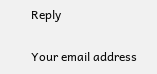Reply

Your email address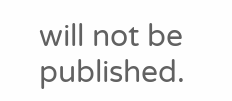will not be published.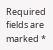Required fields are marked *